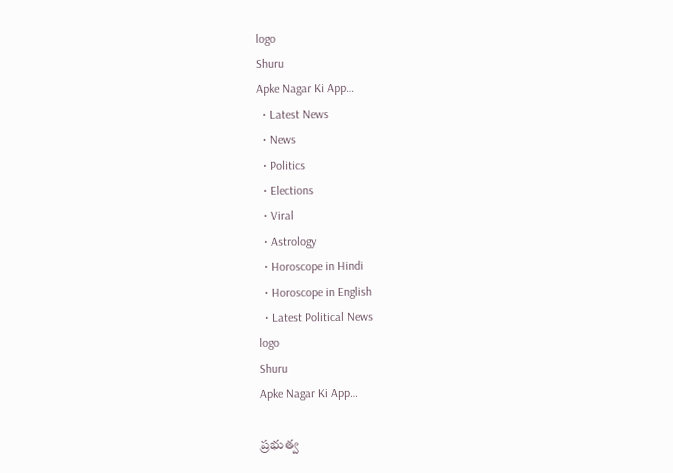logo
Shuru
Apke Nagar Ki App…
  • Latest News
  • News
  • Politics
  • Elections
  • Viral
  • Astrology
  • Horoscope in Hindi
  • Horoscope in English
  • Latest Political News
logo
Shuru
Apke Nagar Ki App…

ప్రభుత్వ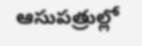ఆసుపత్రుల్లో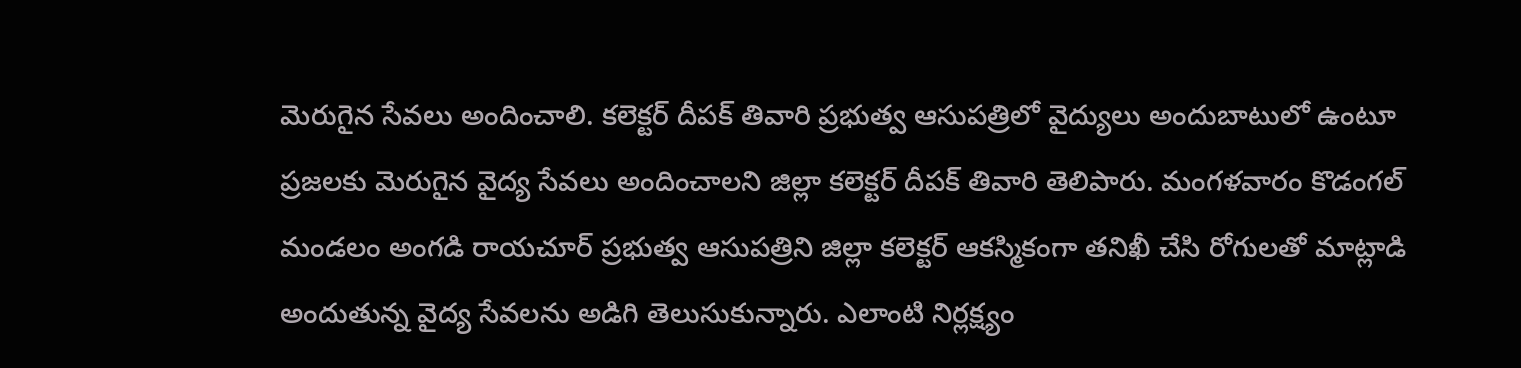మెరుగైన సేవలు అందించాలి. కలెక్టర్ దీపక్ తివారి ప్రభుత్వ ఆసుపత్రిలో వైద్యులు అందుబాటులో ఉంటూ ప్రజలకు మెరుగైన వైద్య సేవలు అందించాలని జిల్లా కలెక్టర్ దీపక్ తివారి తెలిపారు. మంగళవారం కొడంగల్ మండలం అంగడి రాయచూర్ ప్రభుత్వ ఆసుపత్రిని జిల్లా కలెక్టర్ ఆకస్మికంగా తనిఖీ చేసి రోగులతో మాట్లాడి అందుతున్న వైద్య సేవలను అడిగి తెలుసుకున్నారు. ఎలాంటి నిర్లక్ష్యం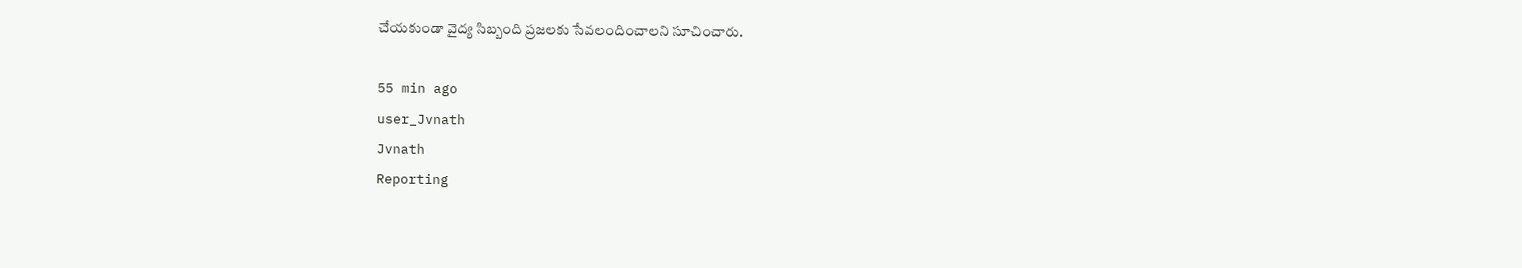చేయకుండా వైద్య సిబ్బంది ప్రజలకు సేవలందించాలని సూచించారు.

55 min ago
user_Jvnath
Jvnath
Reporting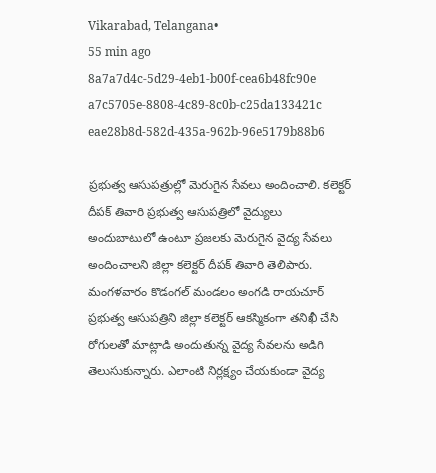Vikarabad, Telangana•
55 min ago
8a7a7d4c-5d29-4eb1-b00f-cea6b48fc90e
a7c5705e-8808-4c89-8c0b-c25da133421c
eae28b8d-582d-435a-962b-96e5179b88b6

ప్రభుత్వ ఆసుపత్రుల్లో మెరుగైన సేవలు అందించాలి. కలెక్టర్ దీపక్ తివారి ప్రభుత్వ ఆసుపత్రిలో వైద్యులు అందుబాటులో ఉంటూ ప్రజలకు మెరుగైన వైద్య సేవలు అందించాలని జిల్లా కలెక్టర్ దీపక్ తివారి తెలిపారు. మంగళవారం కొడంగల్ మండలం అంగడి రాయచూర్ ప్రభుత్వ ఆసుపత్రిని జిల్లా కలెక్టర్ ఆకస్మికంగా తనిఖీ చేసి రోగులతో మాట్లాడి అందుతున్న వైద్య సేవలను అడిగి తెలుసుకున్నారు. ఎలాంటి నిర్లక్ష్యం చేయకుండా వైద్య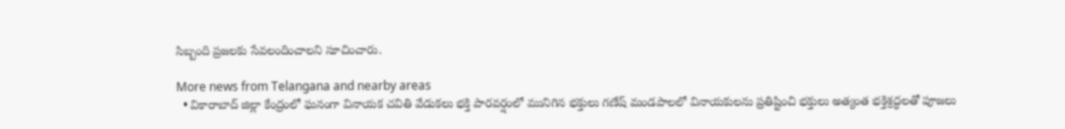సిబ్బంది ప్రజలకు సేవలందించాలని సూచించారు.

More news from Telangana and nearby areas
  • వికారాబాద్ జిల్లా కేంద్రంలో ఘనంగా వినాయక చవితి వేడుకలు భక్తి పారవర్షంలో మునిగిన భక్తులు గణేష్ మండపాలలో వినాయకులను ప్రతిష్టించి భక్తులు అత్యంత భక్తిశ్రద్ధలతో పూజలు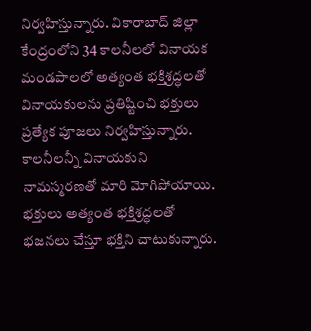నిర్వహిస్తున్నారు. వికారాబాద్ జిల్లా కేంద్రంలోని 34 కాలనీలలో వినాయక మండపాలలో అత్యంత భక్తిశ్రద్ధలతో వినాయకులను ప్రతిష్టించి భక్తులు ప్రత్యేక పూజలు నిర్వహిస్తున్నారు. కాలనీలన్నీ వినాయకుని నామస్మరణతో మారి మోగిపోయాయి. భక్తులు అత్యంత భక్తిశ్రద్ధలతో భజనలు చేస్తూ భక్తిని చాటుకున్నారు.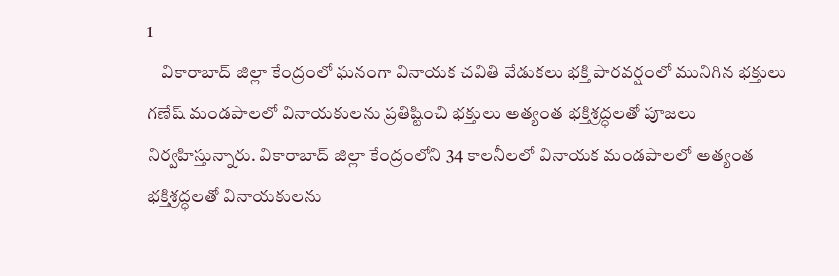1
    వికారాబాద్ జిల్లా కేంద్రంలో ఘనంగా వినాయక చవితి వేడుకలు భక్తి పారవర్షంలో మునిగిన భక్తులు
గణేష్ మండపాలలో వినాయకులను ప్రతిష్టించి భక్తులు అత్యంత భక్తిశ్రద్ధలతో పూజలు నిర్వహిస్తున్నారు. వికారాబాద్ జిల్లా కేంద్రంలోని 34 కాలనీలలో వినాయక మండపాలలో అత్యంత భక్తిశ్రద్ధలతో వినాయకులను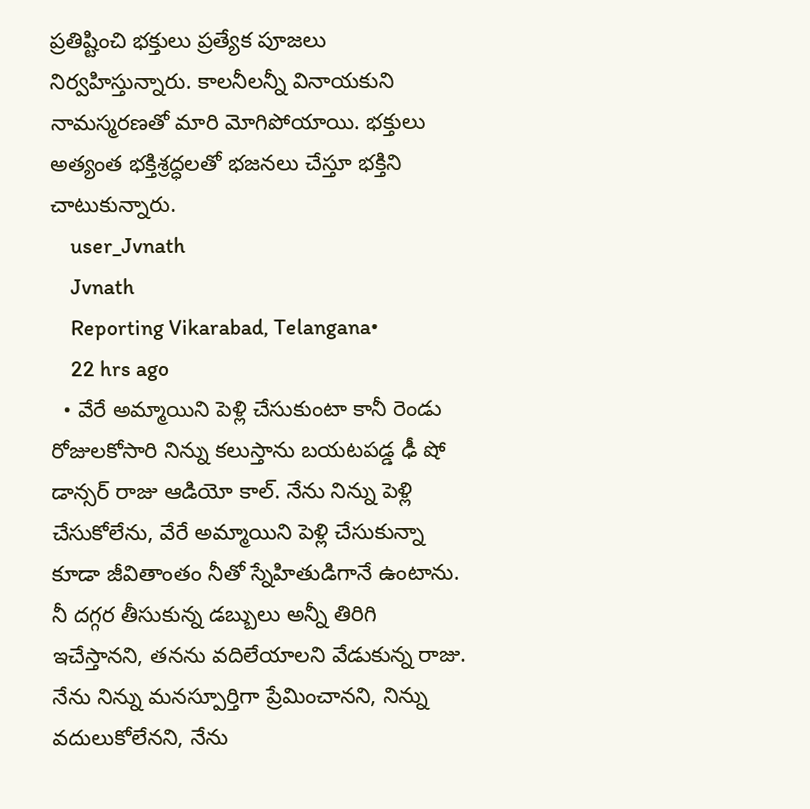ప్రతిష్టించి భక్తులు ప్రత్యేక పూజలు నిర్వహిస్తున్నారు. కాలనీలన్నీ వినాయకుని నామస్మరణతో మారి మోగిపోయాయి. భక్తులు అత్యంత భక్తిశ్రద్ధలతో భజనలు చేస్తూ భక్తిని చాటుకున్నారు.
    user_Jvnath
    Jvnath
    Reporting Vikarabad, Telangana•
    22 hrs ago
  • వేరే అమ్మాయిని పెళ్లి చేసుకుంటా కానీ రెండు రోజులకోసారి నిన్ను కలుస్తాను బయటపడ్డ ఢీ షో డాన్సర్ రాజు ఆడియో కాల్. నేను నిన్ను పెళ్లి చేసుకోలేను, వేరే అమ్మాయిని పెళ్లి చేసుకున్నా కూడా జీవితాంతం నీతో స్నేహితుడిగానే ఉంటాను. నీ దగ్గర తీసుకున్న డబ్బులు అన్నీ తిరిగి ఇచేస్తానని, తనను వదిలేయాలని వేడుకున్న రాజు. నేను నిన్ను మనస్పూర్తిగా ప్రేమించానని, నిన్ను వదులుకోలేనని, నేను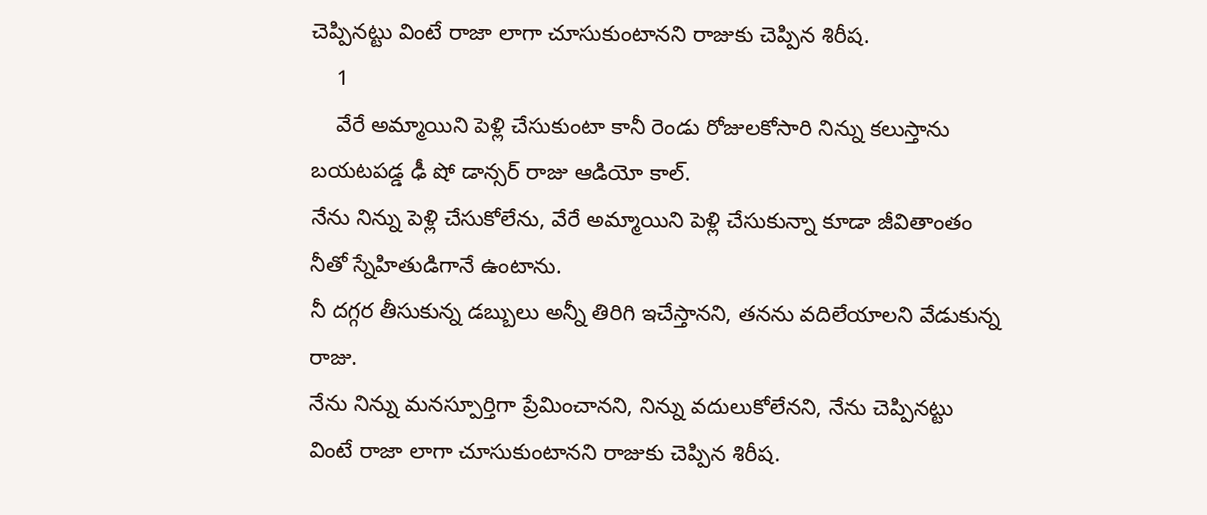చెప్పినట్టు వింటే రాజా లాగా చూసుకుంటానని రాజుకు చెప్పిన శిరీష.
    1
    వేరే అమ్మాయిని పెళ్లి చేసుకుంటా కానీ రెండు రోజులకోసారి నిన్ను కలుస్తాను
బయటపడ్డ ఢీ షో డాన్సర్ రాజు ఆడియో కాల్.
నేను నిన్ను పెళ్లి చేసుకోలేను, వేరే అమ్మాయిని పెళ్లి చేసుకున్నా కూడా జీవితాంతం నీతో స్నేహితుడిగానే ఉంటాను.
నీ దగ్గర తీసుకున్న డబ్బులు అన్నీ తిరిగి ఇచేస్తానని, తనను వదిలేయాలని వేడుకున్న రాజు.
నేను నిన్ను మనస్పూర్తిగా ప్రేమించానని, నిన్ను వదులుకోలేనని, నేను చెప్పినట్టు వింటే రాజా లాగా చూసుకుంటానని రాజుకు చెప్పిన శిరీష.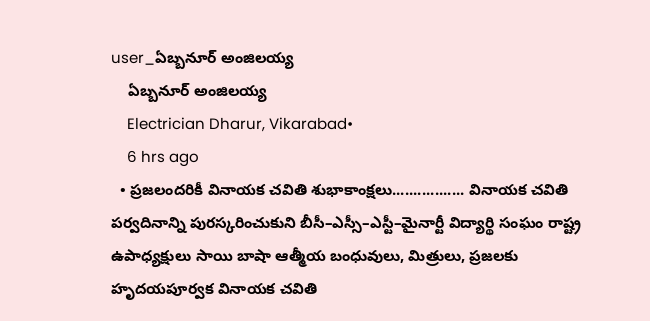user_ఏబ్బనూర్ అంజిలయ్య
    ఏబ్బనూర్ అంజిలయ్య
    Electrician Dharur, Vikarabad•
    6 hrs ago
  • ప్రజలందరికీ వినాయక చవితి శుభాకాంక్షలు................. వినాయక చవితి పర్వదినాన్ని పురస్కరించుకుని బీసీ–ఎస్సీ–ఎస్టీ–మైనార్టీ విద్యార్థి సంఘం రాష్ట్ర ఉపాధ్యక్షులు సాయి బాషా ఆత్మీయ బంధువులు, మిత్రులు, ప్రజలకు హృదయపూర్వక వినాయక చవితి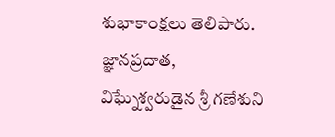శుభాకాంక్షలు తెలిపారు. జ్ఞానప్రదాత, విఘ్నేశ్వరుడైన శ్రీ గణేశుని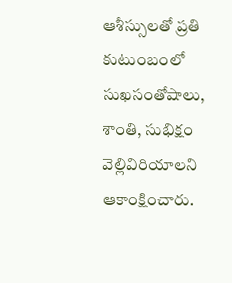ఆశీస్సులతో ప్రతి కుటుంబంలో సుఖసంతోషాలు, శాంతి, సుభిక్షం వెల్లివిరియాలని ఆకాంక్షించారు.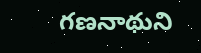గణనాథుని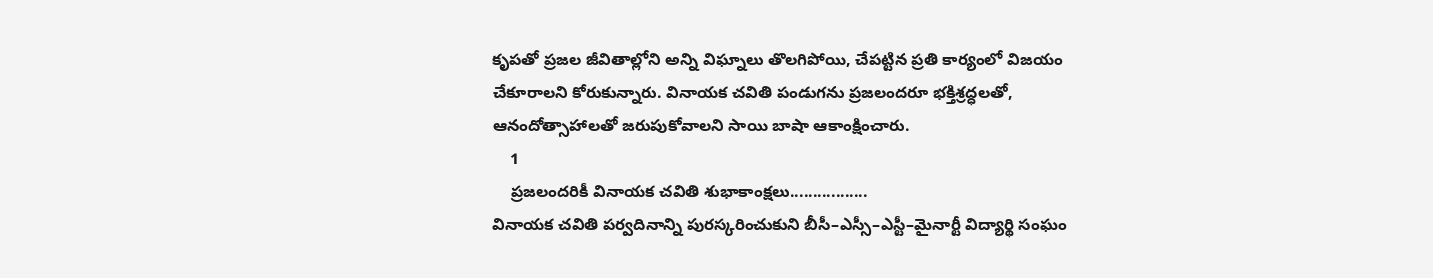కృపతో ప్రజల జీవితాల్లోని అన్ని విఘ్నాలు తొలగిపోయి, చేపట్టిన ప్రతి కార్యంలో విజయం చేకూరాలని కోరుకున్నారు. వినాయక చవితి పండుగను ప్రజలందరూ భక్తిశ్రద్ధలతో, ఆనందోత్సాహాలతో జరుపుకోవాలని సాయి బాషా ఆకాంక్షించారు.
    1
    ప్రజలందరికీ వినాయక చవితి శుభాకాంక్షలు.................
వినాయక చవితి పర్వదినాన్ని పురస్కరించుకుని బీసీ–ఎస్సీ–ఎస్టీ–మైనార్టీ విద్యార్థి సంఘం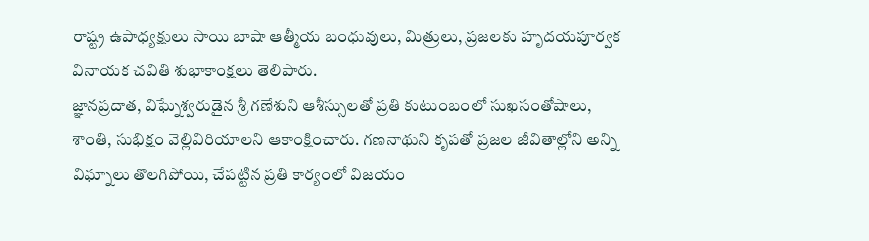రాష్ట్ర ఉపాధ్యక్షులు సాయి బాషా ఆత్మీయ బంధువులు, మిత్రులు, ప్రజలకు హృదయపూర్వక వినాయక చవితి శుభాకాంక్షలు తెలిపారు.
జ్ఞానప్రదాత, విఘ్నేశ్వరుడైన శ్రీ గణేశుని ఆశీస్సులతో ప్రతి కుటుంబంలో సుఖసంతోషాలు, శాంతి, సుభిక్షం వెల్లివిరియాలని ఆకాంక్షించారు. గణనాథుని కృపతో ప్రజల జీవితాల్లోని అన్ని విఘ్నాలు తొలగిపోయి, చేపట్టిన ప్రతి కార్యంలో విజయం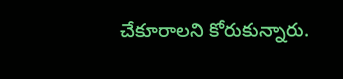చేకూరాలని కోరుకున్నారు.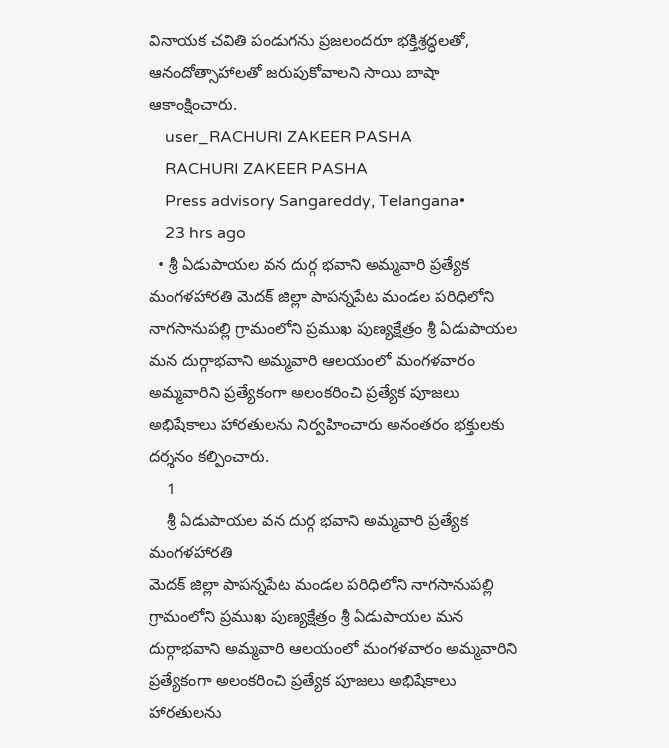వినాయక చవితి పండుగను ప్రజలందరూ భక్తిశ్రద్ధలతో, ఆనందోత్సాహాలతో జరుపుకోవాలని సాయి బాషా ఆకాంక్షించారు.
    user_RACHURI ZAKEER PASHA
    RACHURI ZAKEER PASHA
    Press advisory Sangareddy, Telangana•
    23 hrs ago
  • శ్రీ ఏడుపాయల వన దుర్గ భవాని అమ్మవారి ప్రత్యేక మంగళహారతి మెదక్ జిల్లా పాపన్నపేట మండల పరిధిలోని నాగసానుపల్లి గ్రామంలోని ప్రముఖ పుణ్యక్షేత్రం శ్రీ ఏడుపాయల మన దుర్గాభవాని అమ్మవారి ఆలయంలో మంగళవారం అమ్మవారిని ప్రత్యేకంగా అలంకరించి ప్రత్యేక పూజలు అభిషేకాలు హారతులను నిర్వహించారు అనంతరం భక్తులకు దర్శనం కల్పించారు.
    1
    శ్రీ ఏడుపాయల వన దుర్గ భవాని అమ్మవారి ప్రత్యేక మంగళహారతి
మెదక్ జిల్లా పాపన్నపేట మండల పరిధిలోని నాగసానుపల్లి గ్రామంలోని ప్రముఖ పుణ్యక్షేత్రం శ్రీ ఏడుపాయల మన దుర్గాభవాని అమ్మవారి ఆలయంలో మంగళవారం అమ్మవారిని ప్రత్యేకంగా అలంకరించి ప్రత్యేక పూజలు అభిషేకాలు హారతులను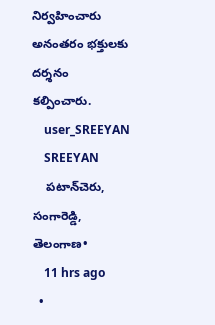నిర్వహించారు అనంతరం భక్తులకు దర్శనం కల్పించారు.
    user_SREEYAN
    SREEYAN
    పటాన్‌చెరు, సంగారెడ్డి, తెలంగాణ•
    11 hrs ago
  •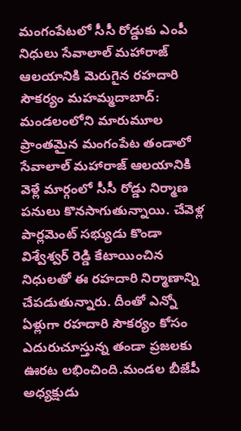మంగంపేటలో సీసీ రోడ్డుకు ఎంపీ నిధులు సేవాలాల్ మహారాజ్ ఆలయానికి మెరుగైన రహదారి సౌకర్యం మహమ్మదాబాద్: మండలంలోని మారుమూల ప్రాంతమైన మంగంపేట తండాలో సేవాలాల్ మహారాజ్ ఆలయానికి వెళ్లే మార్గంలో సీసీ రోడ్డు నిర్మాణ పనులు కొనసాగుతున్నాయి. చేవెళ్ల పార్లమెంట్ సభ్యుడు కొండా విశ్వేశ్వర్ రెడ్డి కేటాయించిన నిధులతో ఈ రహదారి నిర్మాణాన్ని చేపడుతున్నారు. దీంతో ఎన్నో ఏళ్లుగా రహదారి సౌకర్యం కోసం ఎదురుచూస్తున్న తండా ప్రజలకు ఊరట లభించింది.మండల బీజేపీ అధ్యక్షుడు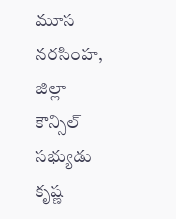మూస నరసింహ, జిల్లా కౌన్సిల్ సభ్యుడు కృష్ణ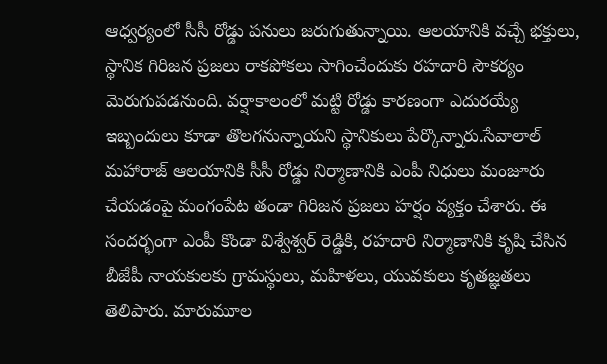ఆధ్వర్యంలో సీసీ రోడ్డు పనులు జరుగుతున్నాయి. ఆలయానికి వచ్చే భక్తులు, స్థానిక గిరిజన ప్రజలు రాకపోకలు సాగించేందుకు రహదారి సౌకర్యం మెరుగుపడనుంది. వర్షాకాలంలో మట్టి రోడ్డు కారణంగా ఎదురయ్యే ఇబ్బందులు కూడా తొలగనున్నాయని స్థానికులు పేర్కొన్నారు.సేవాలాల్ మహారాజ్ ఆలయానికి సీసీ రోడ్డు నిర్మాణానికి ఎంపీ నిధులు మంజూరు చేయడంపై మంగంపేట తండా గిరిజన ప్రజలు హర్షం వ్యక్తం చేశారు. ఈ సందర్భంగా ఎంపీ కొండా విశ్వేశ్వర్ రెడ్డికి, రహదారి నిర్మాణానికి కృషి చేసిన బీజేపీ నాయకులకు గ్రామస్థులు, మహిళలు, యువకులు కృతజ్ఞతలు తెలిపారు. మారుమూల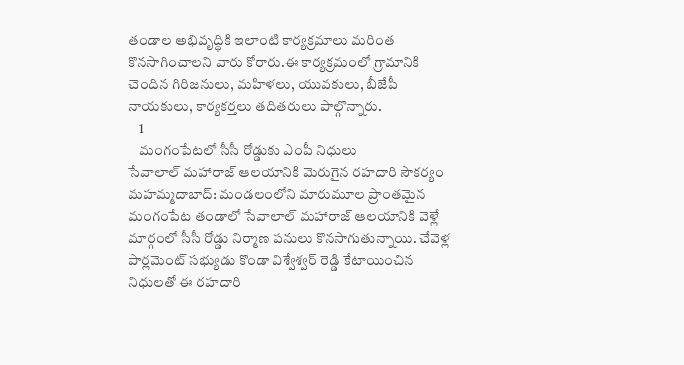తండాల అభివృద్ధికి ఇలాంటి కార్యక్రమాలు మరింత కొనసాగించాలని వారు కోరారు.ఈ కార్యక్రమంలో గ్రామానికి చెందిన గిరిజనులు, మహిళలు, యువకులు, బీజేపీ నాయకులు, కార్యకర్తలు తదితరులు పాల్గొన్నారు.
    1
    మంగంపేటలో సీసీ రోడ్డుకు ఎంపీ నిధులు
సేవాలాల్ మహారాజ్ ఆలయానికి మెరుగైన రహదారి సౌకర్యం
మహమ్మదాబాద్: మండలంలోని మారుమూల ప్రాంతమైన మంగంపేట తండాలో సేవాలాల్ మహారాజ్ ఆలయానికి వెళ్లే మార్గంలో సీసీ రోడ్డు నిర్మాణ పనులు కొనసాగుతున్నాయి. చేవెళ్ల పార్లమెంట్ సభ్యుడు కొండా విశ్వేశ్వర్ రెడ్డి కేటాయించిన నిధులతో ఈ రహదారి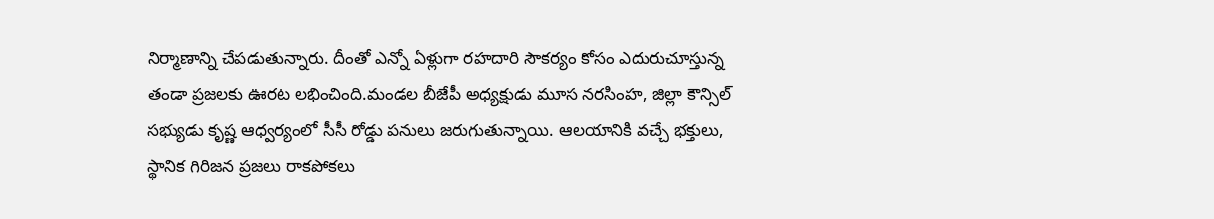నిర్మాణాన్ని చేపడుతున్నారు. దీంతో ఎన్నో ఏళ్లుగా రహదారి సౌకర్యం కోసం ఎదురుచూస్తున్న తండా ప్రజలకు ఊరట లభించింది.మండల బీజేపీ అధ్యక్షుడు మూస నరసింహ, జిల్లా కౌన్సిల్ సభ్యుడు కృష్ణ ఆధ్వర్యంలో సీసీ రోడ్డు పనులు జరుగుతున్నాయి. ఆలయానికి వచ్చే భక్తులు, స్థానిక గిరిజన ప్రజలు రాకపోకలు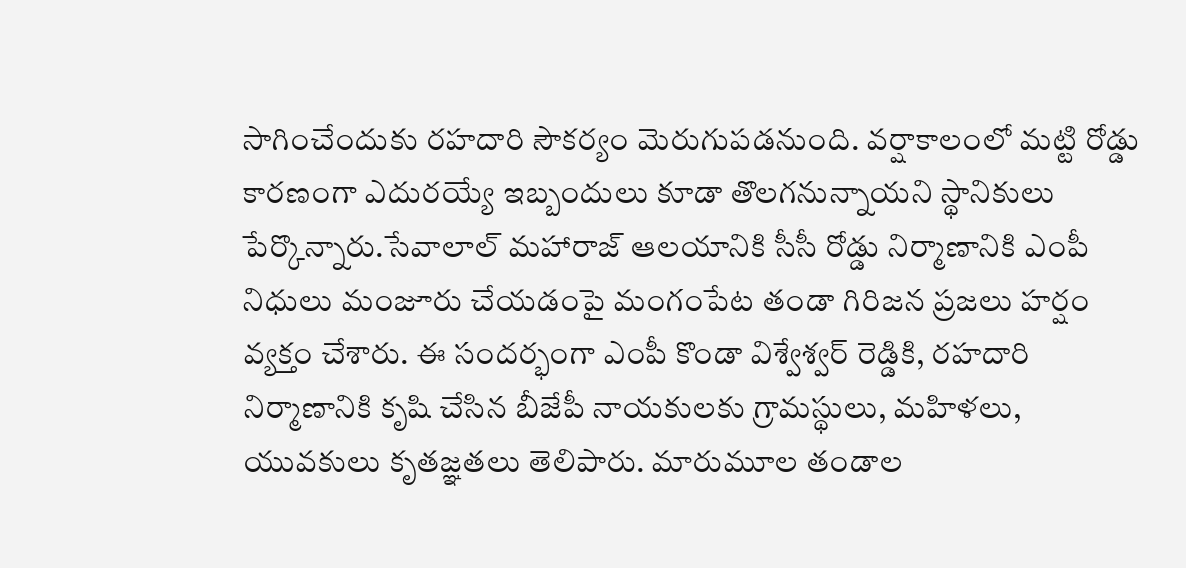సాగించేందుకు రహదారి సౌకర్యం మెరుగుపడనుంది. వర్షాకాలంలో మట్టి రోడ్డు కారణంగా ఎదురయ్యే ఇబ్బందులు కూడా తొలగనున్నాయని స్థానికులు పేర్కొన్నారు.సేవాలాల్ మహారాజ్ ఆలయానికి సీసీ రోడ్డు నిర్మాణానికి ఎంపీ నిధులు మంజూరు చేయడంపై మంగంపేట తండా గిరిజన ప్రజలు హర్షం వ్యక్తం చేశారు. ఈ సందర్భంగా ఎంపీ కొండా విశ్వేశ్వర్ రెడ్డికి, రహదారి నిర్మాణానికి కృషి చేసిన బీజేపీ నాయకులకు గ్రామస్థులు, మహిళలు, యువకులు కృతజ్ఞతలు తెలిపారు. మారుమూల తండాల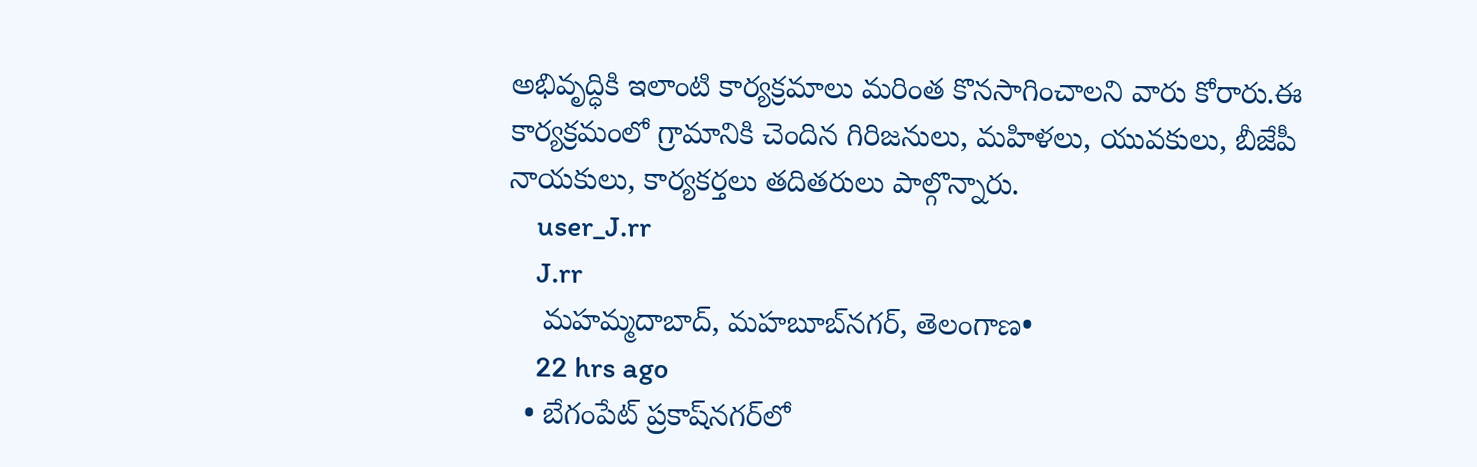అభివృద్ధికి ఇలాంటి కార్యక్రమాలు మరింత కొనసాగించాలని వారు కోరారు.ఈ కార్యక్రమంలో గ్రామానికి చెందిన గిరిజనులు, మహిళలు, యువకులు, బీజేపీ నాయకులు, కార్యకర్తలు తదితరులు పాల్గొన్నారు.
    user_J.rr
    J.rr
    మహమ్మదాబాద్, మహబూబ్‌నగర్, తెలంగాణ•
    22 hrs ago
  • బేగంపేట్ ప్రకాష్‌నగర్‌లో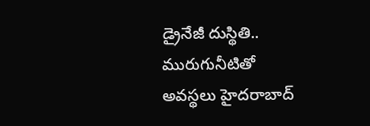డ్రైనేజీ దుస్థితి.. మురుగునీటితో అవస్థలు హైదరాబాద్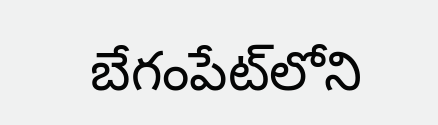బేగంపేట్‌లోని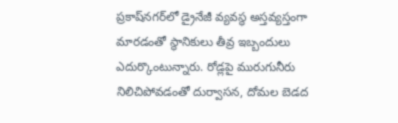ప్రకాష్‌నగర్‌లో డ్రైనేజీ వ్యవస్థ అస్తవ్యస్తంగా మారడంతో స్థానికులు తీవ్ర ఇబ్బందులు ఎదుర్కొంటున్నారు. రోడ్లపై మురుగునీరు నిలిచిపోవడంతో దుర్వాసన, దోమల బెడద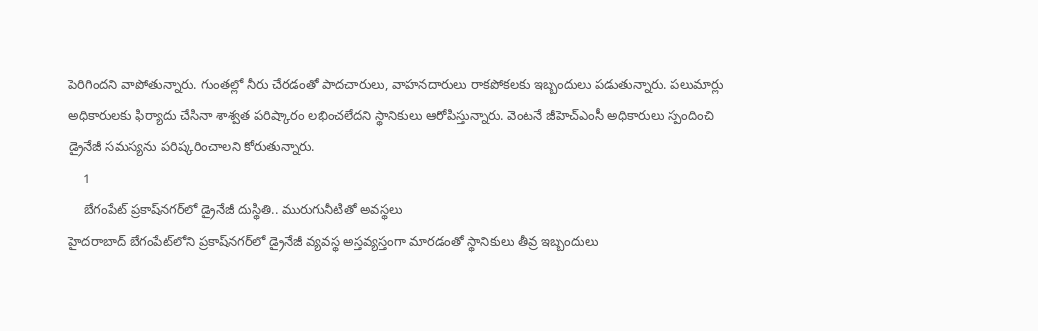పెరిగిందని వాపోతున్నారు. గుంతల్లో నీరు చేరడంతో పాదచారులు, వాహనదారులు రాకపోకలకు ఇబ్బందులు పడుతున్నారు. పలుమార్లు అధికారులకు ఫిర్యాదు చేసినా శాశ్వత పరిష్కారం లభించలేదని స్థానికులు ఆరోపిస్తున్నారు. వెంటనే జీహెచ్‌ఎంసీ అధికారులు స్పందించి డ్రైనేజీ సమస్యను పరిష్కరించాలని కోరుతున్నారు.
    1
    బేగంపేట్ ప్రకాష్‌నగర్‌లో డ్రైనేజీ దుస్థితి.. మురుగునీటితో అవస్థలు
హైదరాబాద్ బేగంపేట్‌లోని ప్రకాష్‌నగర్‌లో డ్రైనేజీ వ్యవస్థ అస్తవ్యస్తంగా మారడంతో స్థానికులు తీవ్ర ఇబ్బందులు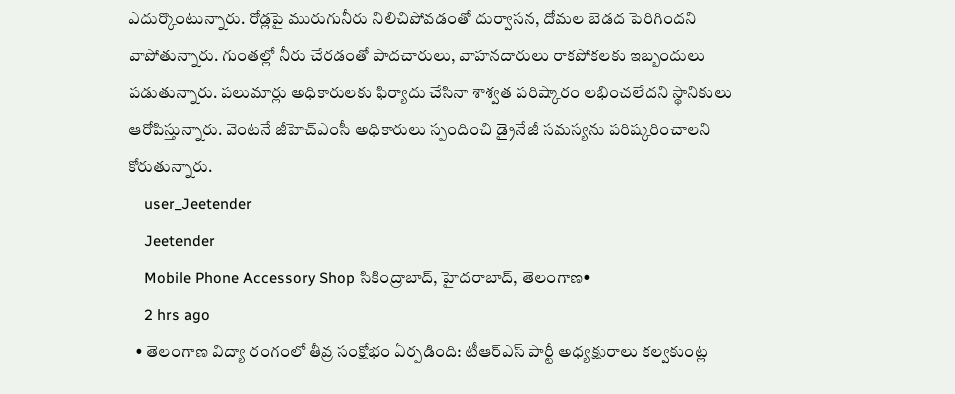ఎదుర్కొంటున్నారు. రోడ్లపై మురుగునీరు నిలిచిపోవడంతో దుర్వాసన, దోమల బెడద పెరిగిందని వాపోతున్నారు. గుంతల్లో నీరు చేరడంతో పాదచారులు, వాహనదారులు రాకపోకలకు ఇబ్బందులు పడుతున్నారు. పలుమార్లు అధికారులకు ఫిర్యాదు చేసినా శాశ్వత పరిష్కారం లభించలేదని స్థానికులు ఆరోపిస్తున్నారు. వెంటనే జీహెచ్‌ఎంసీ అధికారులు స్పందించి డ్రైనేజీ సమస్యను పరిష్కరించాలని కోరుతున్నారు.
    user_Jeetender
    Jeetender
    Mobile Phone Accessory Shop సికింద్రాబాద్, హైదరాబాద్, తెలంగాణ•
    2 hrs ago
  • తెలంగాణ విద్యా రంగంలో తీవ్ర సంక్షోభం ఏర్పడింది: టీఆర్ఎస్ పార్టీ అధ్యక్షురాలు కల్వకుంట్ల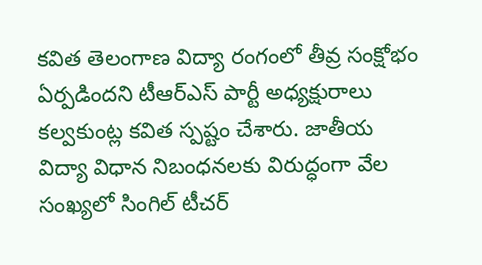కవిత తెలంగాణ విద్యా రంగంలో తీవ్ర సంక్షోభం ఏర్పడిందని టీఆర్ఎస్ పార్టీ అధ్యక్షురాలు కల్వకుంట్ల కవిత స్పష్టం చేశారు. జాతీయ విద్యా విధాన నిబంధనలకు విరుద్ధంగా వేల సంఖ్యలో సింగిల్ టీచర్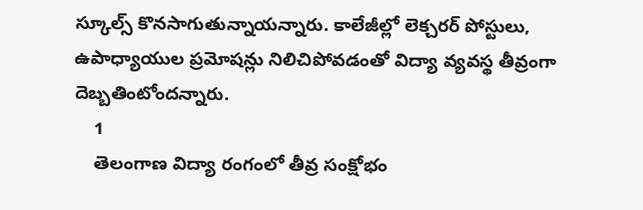స్కూల్స్ కొనసాగుతున్నాయన్నారు. కాలేజీల్లో లెక్చరర్ పోస్టులు, ఉపాధ్యాయుల ప్రమోషన్లు నిలిచిపోవడంతో విద్యా వ్యవస్థ తీవ్రంగా దెబ్బతింటోందన్నారు.
    1
    తెలంగాణ విద్యా రంగంలో తీవ్ర సంక్షోభం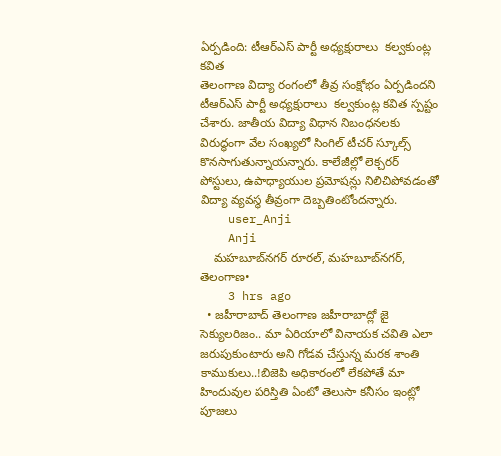ఏర్పడింది: టీఆర్ఎస్ పార్టీ అధ్యక్షురాలు  కల్వకుంట్ల కవిత
తెలంగాణ విద్యా రంగంలో తీవ్ర సంక్షోభం ఏర్పడిందని టీఆర్ఎస్ పార్టీ అధ్యక్షురాలు  కల్వకుంట్ల కవిత స్పష్టం చేశారు. జాతీయ విద్యా విధాన నిబంధనలకు విరుద్ధంగా వేల సంఖ్యలో సింగిల్ టీచర్ స్కూల్స్ కొనసాగుతున్నాయన్నారు. కాలేజీల్లో లెక్చరర్ పోస్టులు, ఉపాధ్యాయుల ప్రమోషన్లు నిలిచిపోవడంతో విద్యా వ్యవస్థ తీవ్రంగా దెబ్బతింటోందన్నారు.
    user_Anji
    Anji
    మహబూబ్‌నగర్ రూరల్, మహబూబ్‌నగర్, తెలంగాణ•
    3 hrs ago
  • జహీరాబాద్ తెలంగాణ జహీరాబాద్లో జై సెక్యులరిజం.. మా ఏరియాలో వినాయక చవితి ఎలా జరుపుకుంటారు అని గోడవ చేస్తున్న మరక శాంతి కాముకులు..!బిజెపి అధికారంలో లేకపోతే మా హిందువుల పరిస్తితి ఏంటో తెలుసా కనీసం ఇంట్లో పూజలు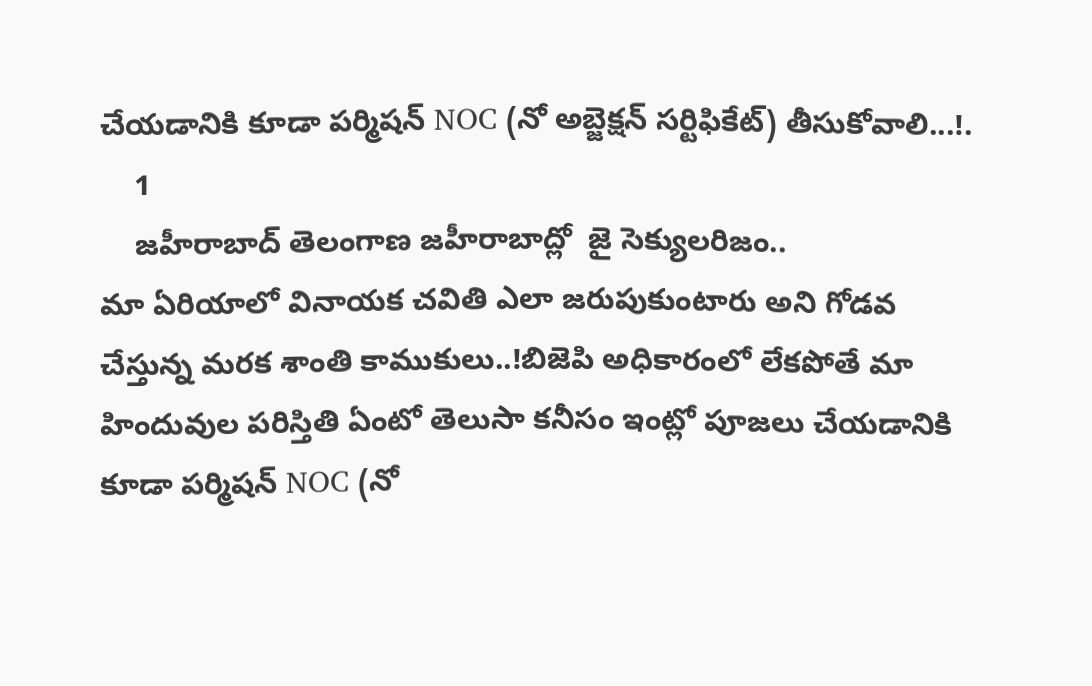చేయడానికి కూడా పర్మిషన్ NOC (నో అబ్జెక్షన్ సర్టిఫికేట్) తీసుకోవాలి...!.
    1
    జహీరాబాద్ తెలంగాణ జహీరాబాద్లో  జై సెక్యులరిజం..
మా ఏరియాలో వినాయక చవితి ఎలా జరుపుకుంటారు అని గోడవ చేస్తున్న మరక శాంతి కాముకులు..!బిజెపి అధికారంలో లేకపోతే మా హిందువుల పరిస్తితి ఏంటో తెలుసా కనీసం ఇంట్లో పూజలు చేయడానికి కూడా పర్మిషన్ NOC (నో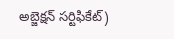అబ్జెక్షన్ సర్టిఫికేట్)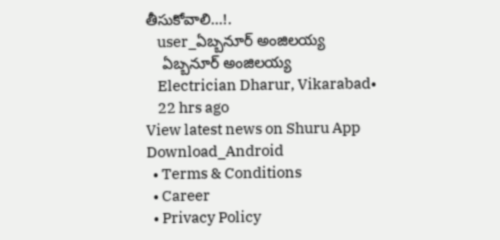తీసుకోవాలి...!.
    user_ఏబ్బనూర్ అంజిలయ్య
    ఏబ్బనూర్ అంజిలయ్య
    Electrician Dharur, Vikarabad•
    22 hrs ago
View latest news on Shuru App
Download_Android
  • Terms & Conditions
  • Career
  • Privacy Policy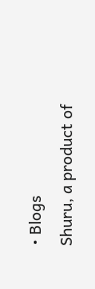• Blogs
Shuru, a product of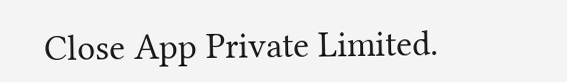Close App Private Limited.